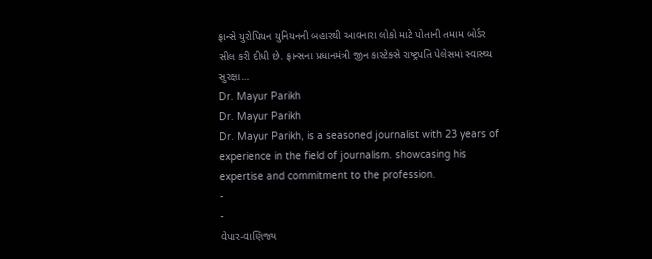ફ્રાન્સે યુરોપિયન યુનિયનની બહારથી આવનારા લોકો માટે પોતાની તમામ બોર્ડર સીલ કરી દીધી છે. ફ્રાન્સના પ્રધાનમંત્રી જીન કાસ્ટેક્સે રાષ્ટ્રપતિ પેલેસમાં સ્વાસ્થ્ય સુરક્ષા…
Dr. Mayur Parikh
Dr. Mayur Parikh
Dr. Mayur Parikh, is a seasoned journalist with 23 years of experience in the field of journalism. showcasing his expertise and commitment to the profession.
-
-
વેપાર-વાણિજ્ય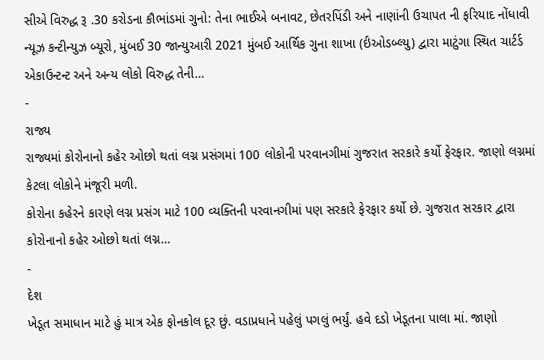સીએ વિરુદ્ધ રૂ .30 કરોડના કૌભાંડમાં ગુનો: તેના ભાઈએ બનાવટ, છેતરપિંડી અને નાણાંની ઉચાપત ની ફરિયાદ નોંધાવી
ન્યૂઝ કન્ટીન્યુઝ બ્યૂરો, મુંબઈ 30 જાન્યુઆરી 2021 મુંબઈ આર્થિક ગુના શાખા (ર્ઇઓડબ્લ્યુ) દ્વારા માટુંગા સ્થિત ચાર્ટર્ડ એકાઉન્ટન્ટ અને અન્ય લોકો વિરુદ્ધ તેની…
-
રાજ્ય
રાજ્યમાં કોરોનાનો કહેર ઓછો થતાં લગ્ન પ્રસંગમાં 100 લોકોની પરવાનગીમાં ગુજરાત સરકારે કર્યો ફેરફાર. જાણો લગ્નમાં કેટલા લોકોને મંજૂરી મળી.
કોરોના કહેરને કારણે લગ્ન પ્રસંગ માટે 100 વ્યક્તિની પરવાનગીમાં પણ સરકારે ફેરફાર કર્યો છે. ગુજરાત સરકાર દ્વારા કોરોનાનો કહેર ઓછો થતાં લગ્ન…
-
દેશ
ખેડૂત સમાધાન માટે હું માત્ર એક ફોનકોલ દૂર છું. વડાપ્રધાને પહેલું પગલું ભર્યું. હવે દડો ખેડૂતના પાલા માં. જાણો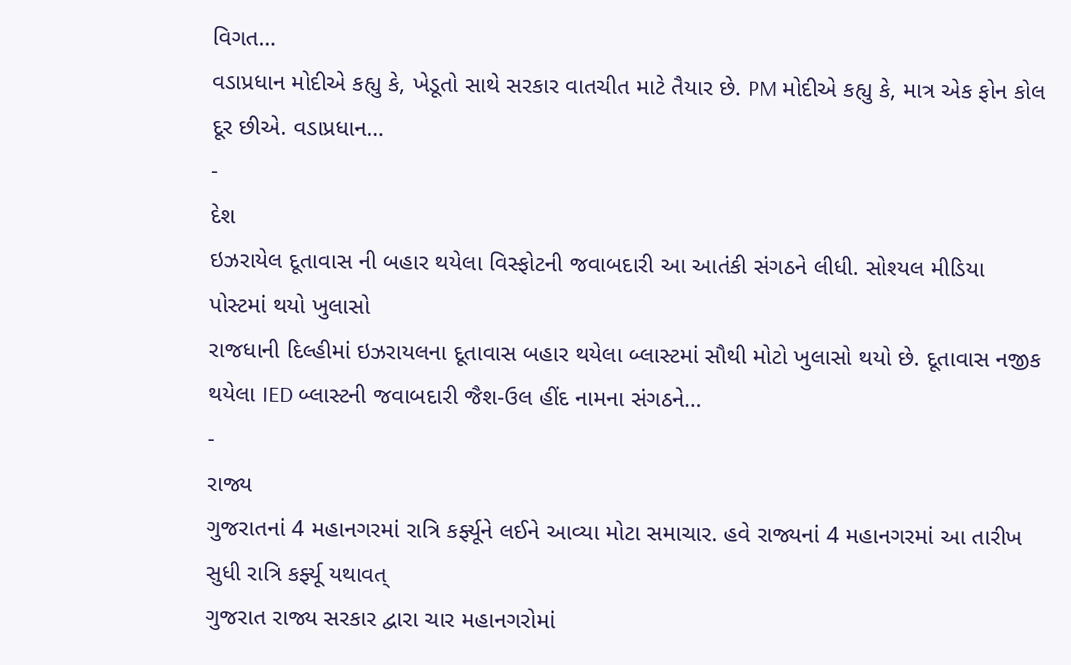વિગત…
વડાપ્રધાન મોદીએ કહ્યુ કે, ખેડૂતો સાથે સરકાર વાતચીત માટે તૈયાર છે. PM મોદીએ કહ્યુ કે, માત્ર એક ફોન કોલ દૂર છીએ. વડાપ્રધાન…
-
દેશ
ઇઝરાયેલ દૂતાવાસ ની બહાર થયેલા વિસ્ફોટની જવાબદારી આ આતંકી સંગઠને લીધી. સોશ્યલ મીડિયા પોસ્ટમાં થયો ખુલાસો
રાજધાની દિલ્હીમાં ઇઝરાયલના દૂતાવાસ બહાર થયેલા બ્લાસ્ટમાં સૌથી મોટો ખુલાસો થયો છે. દૂતાવાસ નજીક થયેલા IED બ્લાસ્ટની જવાબદારી જૈશ-ઉલ હીંદ નામના સંગઠને…
-
રાજ્ય
ગુજરાતનાં 4 મહાનગરમાં રાત્રિ કર્ફ્યૂને લઈને આવ્યા મોટા સમાચાર. હવે રાજ્યનાં 4 મહાનગરમાં આ તારીખ સુધી રાત્રિ કર્ફ્યૂ યથાવત્
ગુજરાત રાજ્ય સરકાર દ્વારા ચાર મહાનગરોમાં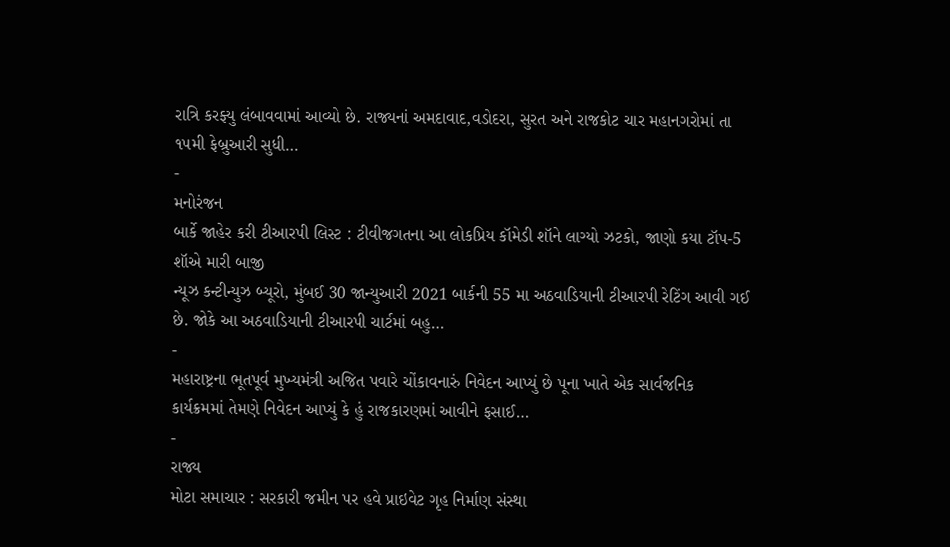રાત્રિ કરફ્યુ લંબાવવામાં આવ્યો છે. રાજ્યનાં અમદાવાદ,વડોદરા, સુરત અને રાજકોટ ચાર મહાનગરોમાં તા ૧૫મી ફેબ્રુઆરી સુધી…
-
મનોરંજન
બાર્કે જાહેર કરી ટીઆરપી લિસ્ટ : ટીવીજગતના આ લોકપ્રિય કૉમેડી શૉને લાગ્યો ઝટકો, જાણો કયા ટૉપ-5 શૉએ મારી બાજી
ન્યૂઝ કન્ટીન્યુઝ બ્યૂરો, મુંબઈ 30 જાન્યુઆરી 2021 બાર્કની 55 મા અઠવાડિયાની ટીઆરપી રેટિંગ આવી ગઈ છે. જોકે આ અઠવાડિયાની ટીઆરપી ચાર્ટમાં બહુ…
-
મહારાષ્ટ્રના ભૂતપૂર્વ મુખ્યમંત્રી અજિત પવારે ચોંકાવનારું નિવેદન આપ્યું છે પૂના ખાતે એક સાર્વજનિક કાર્યક્રમમાં તેમણે નિવેદન આપ્યું કે હું રાજકારણમાં આવીને ફસાઈ…
-
રાજ્ય
મોટા સમાચાર : સરકારી જમીન પર હવે પ્રાઇવેટ ગૃહ નિર્માણ સંસ્થા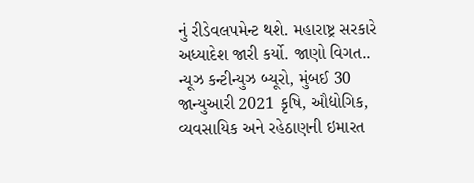નું રીડેવલપમેન્ટ થશે. મહારાષ્ટ્ર સરકારે અધ્યાદેશ જારી કર્યો. જાણો વિગત..
ન્યૂઝ કન્ટીન્યુઝ બ્યૂરો, મુંબઈ 30 જાન્યુઆરી 2021 કૃષિ, ઔદ્યોગિક, વ્યવસાયિક અને રહેઠાણની ઇમારત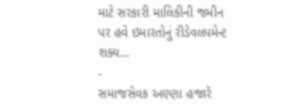માટે સરકારી માલિકીની જમીન પર હવે ઇમારતોનું રીડેવલપમેન્ટ શક્ય…
-
સમાજસેવક અણ્ણા હજારે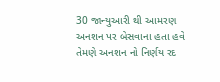30 જાન્યુઆરી થી આમરણ અનશન પર બેસવાના હતા હવે તેમણે અનશન નો નિર્ણય રદ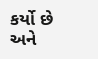કર્યો છે અને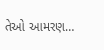તેઓ આમરણ…